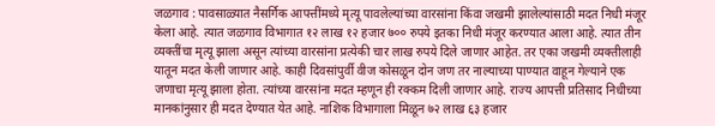जळगाव : पावसाळ्यात नैसर्गिक आपत्तींमध्ये मृत्यू पावलेल्यांच्या वारसांना किंवा जखमी झालेल्यांसाठी मदत निधी मंजूर केला आहे. त्यात जळगाव विभागात १२ लाख १२ हजार ७०० रुपये इतका निधी मंजूर करण्यात आला आहे. त्यात तीन व्यक्तींचा मृत्यू झाला असून त्यांच्या वारसांना प्रत्येकी चार लाख रुपये दिले जाणार आहेत. तर एका जखमी व्यक्तीलाही यातून मदत केली जाणार आहे. काही दिवसांपुर्वी वीज कोसळून दोन जण तर नाल्याच्या पाण्यात वाहून गेल्याने एक जणाचा मृत्यू झाला होता. त्यांच्या वारसांना मदत म्हणून ही रक्कम दिली जाणार आहे. राज्य आपत्ती प्रतिसाद निधीच्या मानकांनुसार ही मदत देण्यात येत आहे. नाशिक विभागाला मिळून ७२ लाख ६३ हजार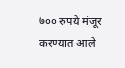७०० रुपये मंजूर करण्यात आले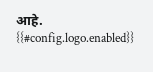आहे.
{{#config.logo.enabled}}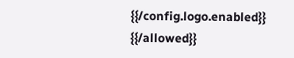{{/config.logo.enabled}}
{{/allowed}}